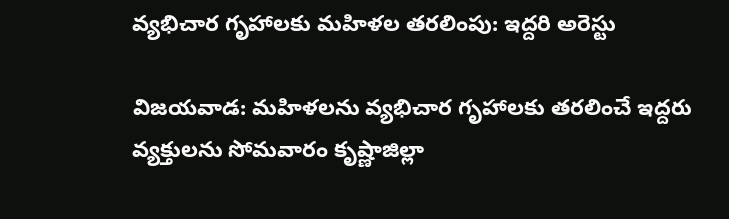వ్యభిచార గృహాలకు మహిళల తరలింపు: ఇద్దరి అరెస్టు

విజయవాడ: మహిళలను వ్యభిచార గృహాలకు తరలించే ఇద్దరు వ్యక్తులను సోమవారం కృష్ణాజిల్లా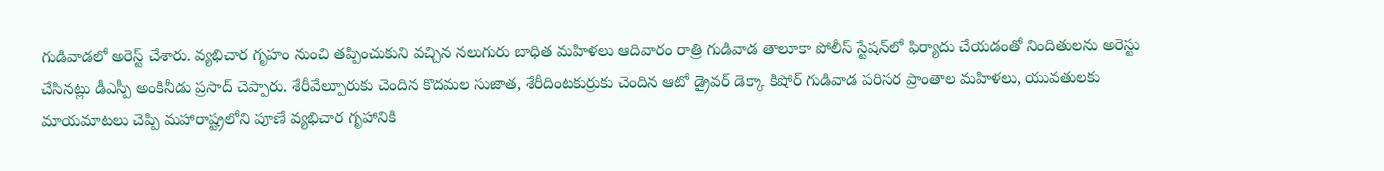గుడివాడలో అరెస్ట్‌ చేశారు. వ్యభిచార గృహం నుంచి తప్పించుకుని వచ్చిన నలుగురు బాధిత మహిళలు ఆదివారం రాత్రి గుడివాడ తాలూకా పోలీస్‌ స్టేషన్‌లో ఫిర్యాదు చేయడంతో నిందితులను అరెస్టు చేసినట్లు డీఎస్పీ అంకినీడు ప్రసాద్‌ చెప్పారు. శేరీవేల్పూరుకు చెందిన కొదమల సుజాత, శేరీదింటకుర్రుకు చెందిన ఆటో డ్రైవర్‌ డెక్కా కిషోర్‌ గుడివాడ పరిసర ప్రాంతాల మహిళలు, యువతులకు మాయమాటలు చెప్పి మహారాష్ట్రలోని పూణే వ్యభిచార గృహానికి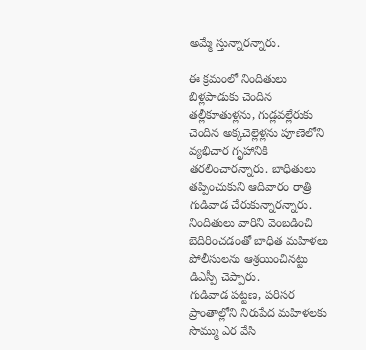అమ్మే స్తున్నారన్నారు.

ఈ క్రమంలో నిందితులు బిళ్లపాడుకు చెందిన తల్లీకూతుళ్లను, గుడ్లవల్లేరుకు చెందిన అక్కచెల్లెళ్లను పూణెలోని వ్యభిచార గృహానికి తరలించారన్నారు. బాధితులు తప్పించుకుని ఆదివారం రాత్రి గుడివాడ చేరుకున్నారన్నారు. నిందితులు వారిని వెంబడించి బెదిరించడంతో బాధిత మహిళలు పోలీసులను ఆశ్రయించినట్టు డిఎస్పీ చెప్పారు.
గుడివాడ పట్టణ, పరిసర ప్రాంతాల్లోని నిరుపేద మహిళలకు సొమ్ము ఎర వేసి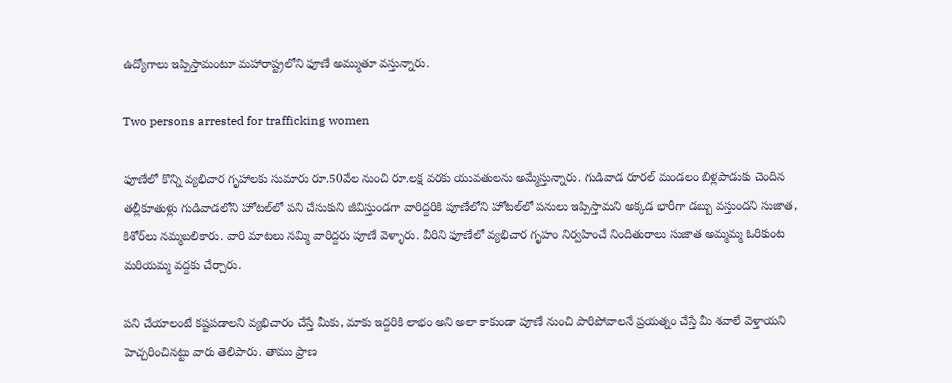ఉద్యోగాలు ఇప్పిస్తామంటూ మహారాష్ట్రలోని ఫూణే అమ్ముతూ వస్తున్నారు.

Two persons arrested for trafficking women

ఫూణేలో కొన్ని వ్యభిచార గృహాలకు సుమారు రూ.50వేల నుంచి రూ.లక్ష వరకు యువతులను అమ్మేస్తున్నారు. గుడివాడ రూరల్‌ మండలం బిళ్లపాడుకు చెందిన తల్లీకూతుళ్లు గుడివాడలోని హోటల్‌లో పని చేసుకుని జీవిస్తుండగా వారిద్దరికి పూణేలోని హోటల్‌లో పనులు ఇప్పిస్తామని అక్కడ భారీగా డబ్బు వస్తుందని సుజాత, కిశోర్‌లు నమ్మబలికారు. వారి మాటలు నమ్మి వారిద్దరు పూణే వెళ్ళారు. వీరిని ఫూణేలో వ్యభిచార గృహం నిర్వహించే నిందితురాలు సుజాత అమ్మమ్మ ఓరికుంట మరియమ్మ వద్దకు చేర్చారు.

పని చేయాలంటే కష్టపడాలని వ్యభిచారం చేస్తే మీకు, మాకు ఇద్దరికి లాభం అని అలా కాకుండా పూణే నుంచి పారిపోవాలనే ప్రయత్నం చేస్తే మీ శవాలే వెళ్తాయని హెచ్చరించినట్టు వారు తెలిపారు. తాము ప్రాణ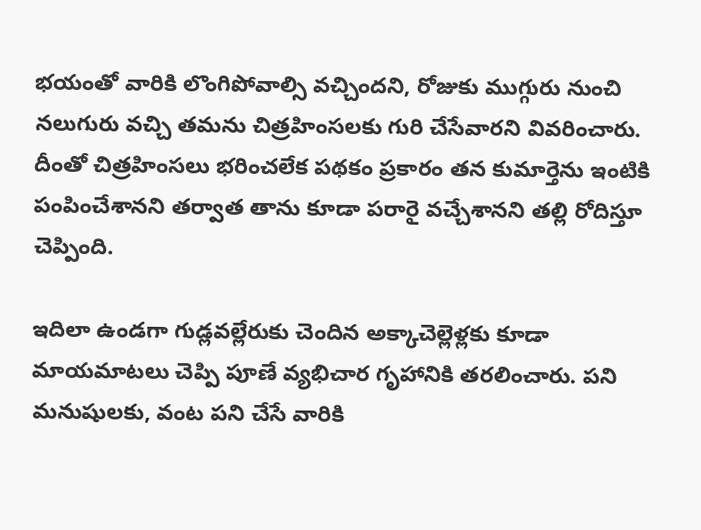భయంతో వారికి లొంగిపోవాల్సి వచ్చిందని, రోజుకు ముగ్గురు నుంచి నలుగురు వచ్చి తమను చిత్రహింసలకు గురి చేసేవారని వివరించారు. దీంతో చిత్రహింసలు భరించలేక పథకం ప్రకారం తన కుమార్తెను ఇంటికి పంపించేశానని తర్వాత తాను కూడా పరారై వచ్చేశానని తల్లి రోదిస్తూ చెప్పింది.

ఇదిలా ఉండగా గుడ్లవల్లేరుకు చెందిన అక్కాచెల్లెళ్లకు కూడా మాయమాటలు చెప్పి పూణే వ్యభిచార గృహానికి తరలించారు. పని మనుషులకు, వంట పని చేసే వారికి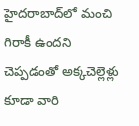హైదరాబాద్‌లో మంచి గిరాకీ ఉందని చెప్పడంతో అక్కచెల్లెళ్లు కూడా వారి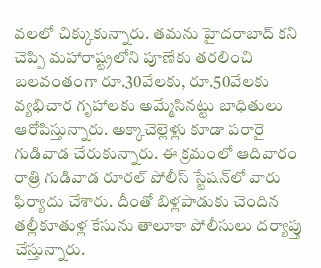వలలో చిక్కుకున్నారు. తమను హైదరాబాద్‌ కని చెప్పి మహారాష్ట్రలోని పూణేకు తరలించి బలవంతంగా రూ.30వేలకు, రూ.50వేలకు వ్యభిచార గృహాలకు అమ్మేసినట్టు బాధితులు ఆరోపిస్తున్నారు. అక్కాచెల్లెళ్లు కూడా పరారై గుడివాడ చేరుకున్నారు. ఈ క్రమంలో ఆదివారం రాత్రి గుడివాడ రూరల్‌ పోలీస్‌ స్టేషన్‌లో వారు ఫిర్యాదు చేశారు. దీంతో బిళ్లపాడుకు చెందిన తల్లీకూతుళ్ల కేసును తాలూకా పోలీసులు దర్యాప్తు చేస్తున్నారు.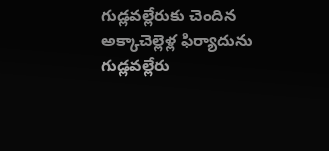గుడ్లవల్లేరుకు చెందిన అక్కాచెల్లెళ్ల ఫిర్యాదును గుడ్లవల్లేరు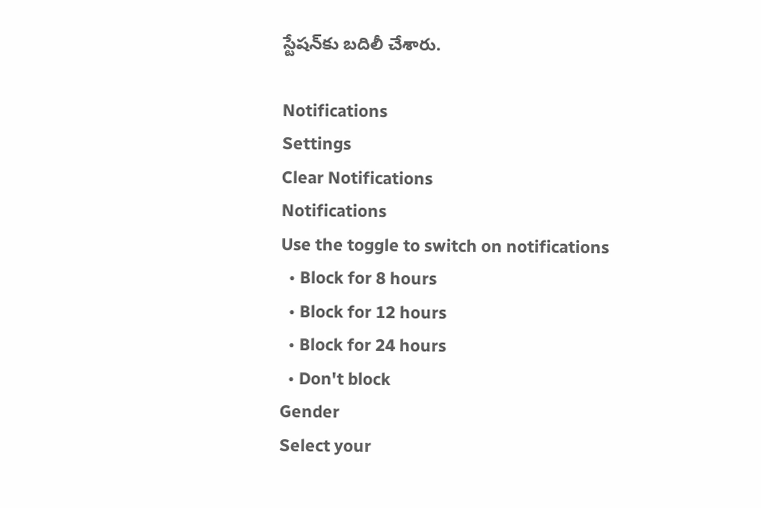స్టేషన్‌కు బదిలీ చేశారు.

Notifications
Settings
Clear Notifications
Notifications
Use the toggle to switch on notifications
  • Block for 8 hours
  • Block for 12 hours
  • Block for 24 hours
  • Don't block
Gender
Select your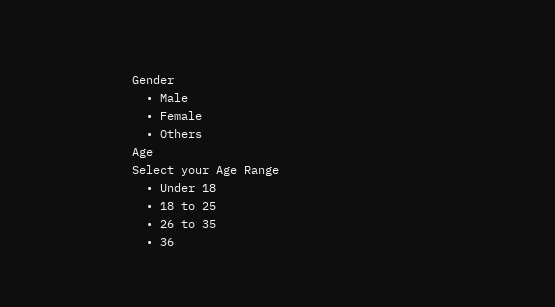Gender
  • Male
  • Female
  • Others
Age
Select your Age Range
  • Under 18
  • 18 to 25
  • 26 to 35
  • 36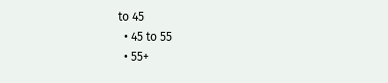to 45
  • 45 to 55
  • 55+